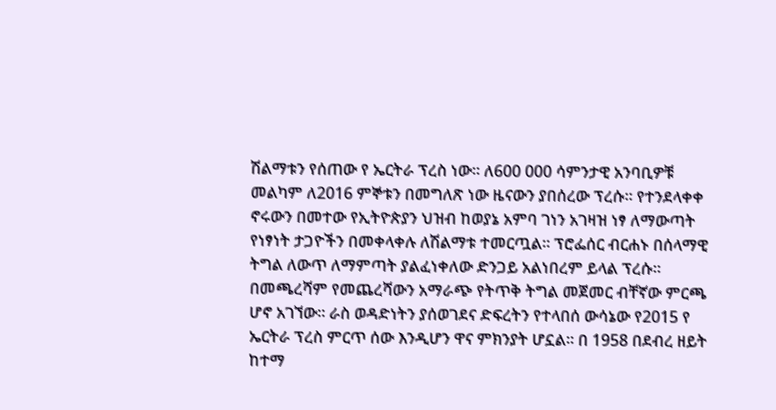ሽልማቱን የሰጠው የ ኤርትራ ፕረስ ነው። ለ600 000 ሳምንታዊ አንባቢዎቹ መልካም ለ2016 ምኞቱን በመግለጽ ነው ዜናውን ያበሰረው ፕረሱ። የተንደላቀቀ ኖሩውን በመተው የኢትዮጵያን ህዝብ ከወያኔ አምባ ገነን አገዛዝ ነፃ ለማውጣት የነፃነት ታጋዮችን በመቀላቀሉ ለሽልማቱ ተመርጧል። ፕሮፌሰር ብርሐኑ በሰላማዊ ትግል ለውጥ ለማምጣት ያልፈነቀለው ድንጋይ አልነበረም ይላል ፕረሱ። በመጫረሻም የመጨረሻውን አማራጭ የትጥቅ ትግል መጀመር ብቸኛው ምርጫ ሆኖ አገኘው። ራስ ወዳድነትን ያሰወገደና ድፍረትን የተላበሰ ውሳኔው የ2015 የ ኤርትራ ፕረስ ምርጥ ሰው እንዲሆን ዋና ምክንያት ሆኗል። በ 1958 በደብረ ዘይት ከተማ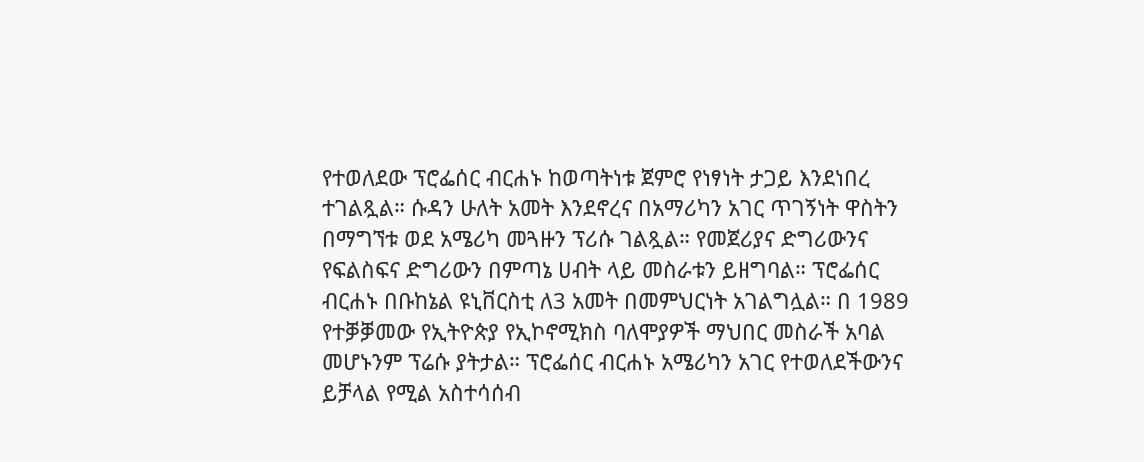የተወለደው ፕሮፌሰር ብርሐኑ ከወጣትነቱ ጀምሮ የነፃነት ታጋይ እንደነበረ ተገልጿል። ሱዳን ሁለት አመት እንደኖረና በአማሪካን አገር ጥገኝነት ዋስትን በማግኘቱ ወደ አሜሪካ መጓዙን ፕሪሱ ገልጿል። የመጀሪያና ድግሪውንና የፍልስፍና ድግሪውን በምጣኔ ሀብት ላይ መስራቱን ይዘግባል። ፕሮፌሰር ብርሐኑ በቡከኔል ዩኒቨርስቲ ለ3 አመት በመምህርነት አገልግሏል። በ 1989 የተቓቓመው የኢትዮጵያ የኢኮኖሚክስ ባለሞያዎች ማህበር መስራች አባል መሆኑንም ፕሬሱ ያትታል። ፕሮፌሰር ብርሐኑ አሜሪካን አገር የተወለደችውንና ይቻላል የሚል አስተሳሰብ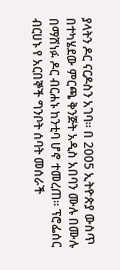ያላትን ዶር ናርዶስን አገባ። በ 2005 ኢትዮጵያ ውስጥ በተካሄደው ምርጫ ቅንጅት አዲስ አበባን ሙሉ በሙሉ በማሸነፉ ዶር ብርሐኑ ከንቲባ ሆኖ ተመረጠ። ፕሮፌሰር ብርሀኑ የ አርበኞች ግንቦት ሰባት መሰራች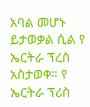አባል መሆኑ ይታወቃል ሲል የ ኤርትራ ፕረስ አስታወቀ። የ ኤርትራ ፕሪስ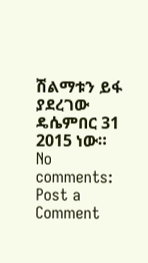ሽልማቱን ይፋ ያደረገው ዴሴምበር 31 2015 ነው።
No comments:
Post a Comment